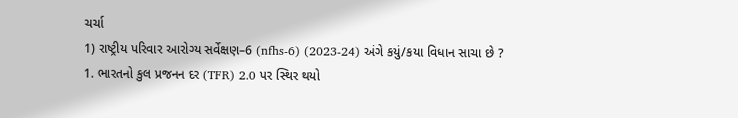ચર્ચા
1) રાષ્ટ્રીય પરિવાર આરોગ્ય સર્વેક્ષણ–6 (nfhs-6) (2023-24) અંગે કયું/કયા વિધાન સાચા છે ?
1. ભારતનો કુલ પ્રજનન દર (TFR) 2.0 પર સ્થિર થયો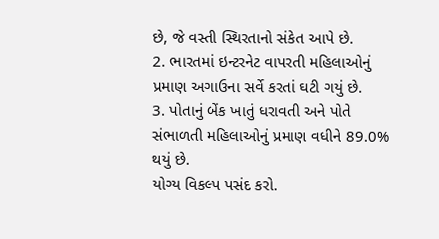છે, જે વસ્તી સ્થિરતાનો સંકેત આપે છે.
2. ભારતમાં ઇન્ટરનેટ વાપરતી મહિલાઓનું પ્રમાણ અગાઉના સર્વે કરતાં ઘટી ગયું છે.
3. પોતાનું બેંક ખાતું ધરાવતી અને પોતે સંભાળતી મહિલાઓનું પ્રમાણ વધીને 89.0% થયું છે.
યોગ્ય વિકલ્પ પસંદ કરો.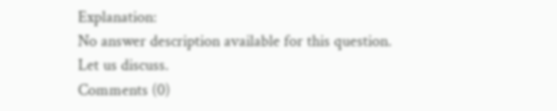Explanation:
No answer description available for this question.
Let us discuss.
Comments (0)